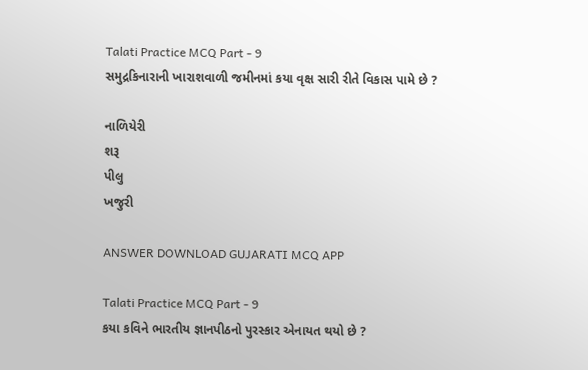Talati Practice MCQ Part - 9
સમુદ્રકિનારાની ખારાશવાળી જમીનમાં કયા વૃક્ષ સારી રીતે વિકાસ પામે છે ?

નાળિયેરી
શરૂ
પીલુ
ખજુરી

ANSWER DOWNLOAD GUJARATI MCQ APP

Talati Practice MCQ Part - 9
કયા કવિને ભારતીય જ્ઞાનપીઠનો પુરસ્કાર એનાયત થયો છે ?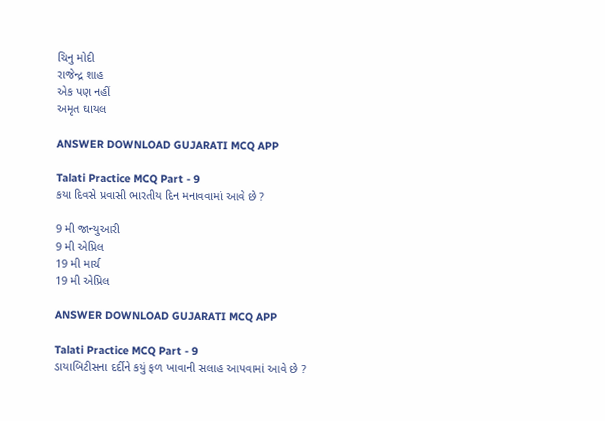ચિનુ મોદી
રાજેન્દ્ર શાહ
એક પણ નહીં
અમૃત ઘાયલ

ANSWER DOWNLOAD GUJARATI MCQ APP

Talati Practice MCQ Part - 9
કયા દિવસે પ્રવાસી ભારતીય દિન મનાવવામાં આવે છે ?

9 મી જાન્યુઆરી
9 મી એપ્રિલ
19 મી માર્ચ
19 મી એપ્રિલ

ANSWER DOWNLOAD GUJARATI MCQ APP

Talati Practice MCQ Part - 9
ડાયાબિટીસના દર્દીને કયું ફળ ખાવાની સલાહ આપવામાં આવે છે ?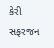કેરી
સફરજન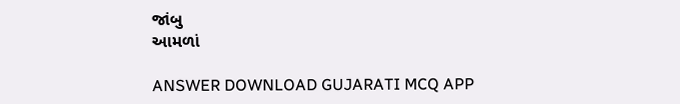જાંબુ
આમળાં

ANSWER DOWNLOAD GUJARATI MCQ APP